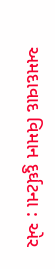અમદાવાદ વિમાન દુર્ઘટના : એર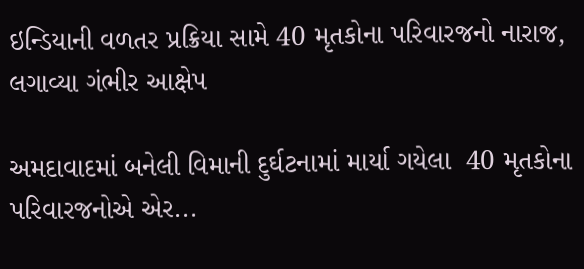ઇન્ડિયાની વળતર પ્રક્રિયા સામે 40 મૃતકોના પરિવારજનો નારાજ, લગાવ્યા ગંભીર આક્ષેપ

અમદાવાદમાં બનેલી વિમાની દુર્ઘટનામાં માર્યા ગયેલા  40 મૃતકોના પરિવારજનોએ એર...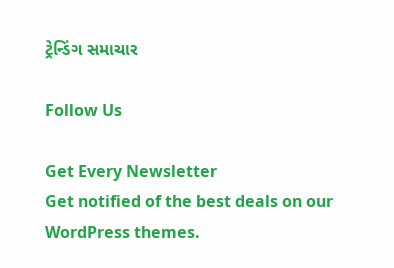ટ્રેન્ડિંગ સમાચાર

Follow Us

Get Every Newsletter
Get notified of the best deals on our WordPress themes.